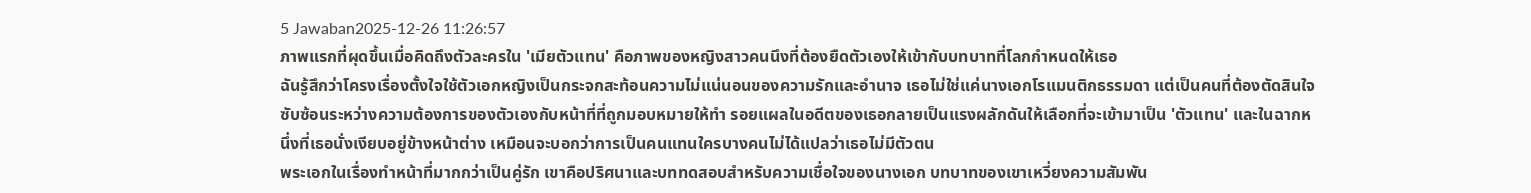5 Jawaban2025-12-26 11:26:57
ภาพแรกที่ผุดขึ้นเมื่อคิดถึงตัวละครใน 'เมียตัวแทน' คือภาพของหญิงสาวคนนึงที่ต้องยืดตัวเองให้เข้ากับบทบาทที่โลกกำหนดให้เธอ
ฉันรู้สึกว่าโครงเรื่องตั้งใจใช้ตัวเอกหญิงเป็นกระจกสะท้อนความไม่แน่นอนของความรักและอำนาจ เธอไม่ใช่แค่นางเอกโรแมนติกธรรมดา แต่เป็นคนที่ต้องตัดสินใจซับซ้อนระหว่างความต้องการของตัวเองกับหน้าที่ที่ถูกมอบหมายให้ทำ รอยแผลในอดีตของเธอกลายเป็นแรงผลักดันให้เลือกที่จะเข้ามาเป็น 'ตัวแทน' และในฉากหนึ่งที่เธอนั่งเงียบอยู่ข้างหน้าต่าง เหมือนจะบอกว่าการเป็นคนแทนใครบางคนไม่ได้แปลว่าเธอไม่มีตัวตน
พระเอกในเรื่องทำหน้าที่มากกว่าเป็นคู่รัก เขาคือปริศนาและบททดสอบสำหรับความเชื่อใจของนางเอก บทบาทของเขาเหวี่ยงความสัมพัน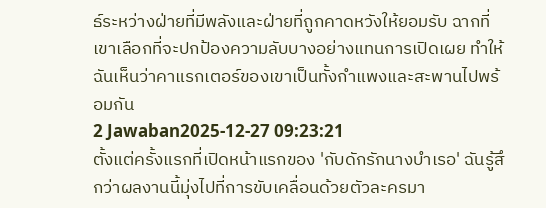ธ์ระหว่างฝ่ายที่มีพลังและฝ่ายที่ถูกคาดหวังให้ยอมรับ ฉากที่เขาเลือกที่จะปกป้องความลับบางอย่างแทนการเปิดเผย ทำให้ฉันเห็นว่าคาแรกเตอร์ของเขาเป็นทั้งกำแพงและสะพานไปพร้อมกัน
2 Jawaban2025-12-27 09:23:21
ตั้งแต่ครั้งแรกที่เปิดหน้าแรกของ 'กับดักรักนางบำเรอ' ฉันรู้สึกว่าผลงานนี้มุ่งไปที่การขับเคลื่อนด้วยตัวละครมา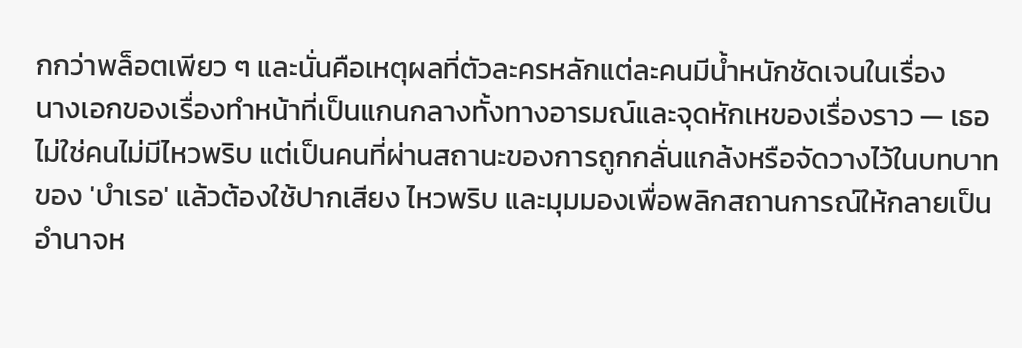กกว่าพล็อตเพียว ๆ และนั่นคือเหตุผลที่ตัวละครหลักแต่ละคนมีน้ำหนักชัดเจนในเรื่อง
นางเอกของเรื่องทำหน้าที่เป็นแกนกลางทั้งทางอารมณ์และจุดหักเหของเรื่องราว — เธอไม่ใช่คนไม่มีไหวพริบ แต่เป็นคนที่ผ่านสถานะของการถูกกลั่นแกล้งหรือจัดวางไว้ในบทบาทของ 'บำเรอ' แล้วต้องใช้ปากเสียง ไหวพริบ และมุมมองเพื่อพลิกสถานการณ์ให้กลายเป็นอำนาจห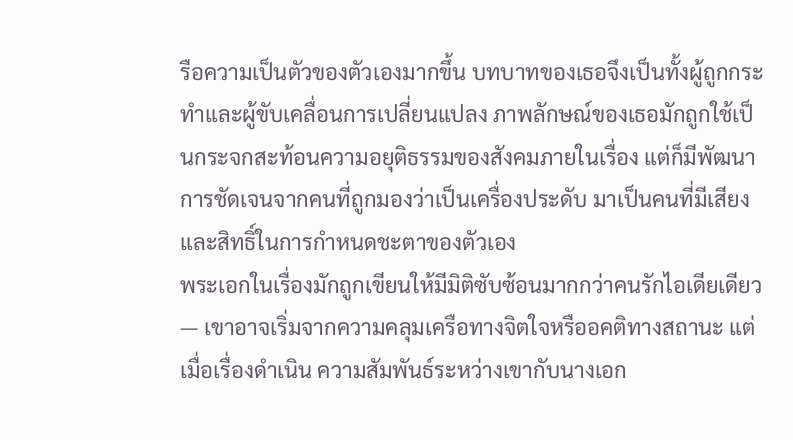รือความเป็นตัวของตัวเองมากขึ้น บทบาทของเธอจึงเป็นทั้งผู้ถูกกระทำและผู้ขับเคลื่อนการเปลี่ยนแปลง ภาพลักษณ์ของเธอมักถูกใช้เป็นกระจกสะท้อนความอยุติธรรมของสังคมภายในเรื่อง แต่ก็มีพัฒนาการชัดเจนจากคนที่ถูกมองว่าเป็นเครื่องประดับ มาเป็นคนที่มีเสียงและสิทธิ์ในการกำหนดชะตาของตัวเอง
พระเอกในเรื่องมักถูกเขียนให้มีมิติซับซ้อนมากกว่าคนรักไอเดียเดียว — เขาอาจเริ่มจากความคลุมเครือทางจิตใจหรืออคติทางสถานะ แต่เมื่อเรื่องดำเนิน ความสัมพันธ์ระหว่างเขากับนางเอก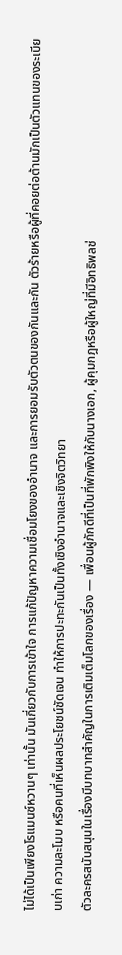ไม่ได้เป็นเพียงโรแมนซ์หวานๆ เท่านั้น มันเกี่ยวกับการเข้าใจ การแก้ปัญหาความเชื่อมโยงของอำนาจ และการยอมรับตัวตนของกันและกัน ตัวร้ายหรือผู้ที่คอยต่อต้านมักเป็นตัวแทนของระเบียบเก่า ความละโมบ หรือคนที่เห็นผลประโยชน์ชัดเจน ทำให้การปะทะกันเป็นทั้งเชิงอำนาจและเชิงจิตวิทยา
ตัวละครสนับสนุนในเรื่องมีบทบาทสำคัญในการเติมเต็มโลกของเรื่อง — เพื่อนผู้ภักดีที่เป็นที่พักพิงให้กับนางเอก, ผู้คุมกฎหรือผู้ใหญ่ที่มีอิทธิพลช่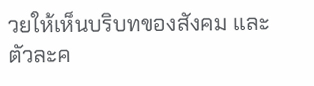วยให้เห็นบริบทของสังคม และตัวละค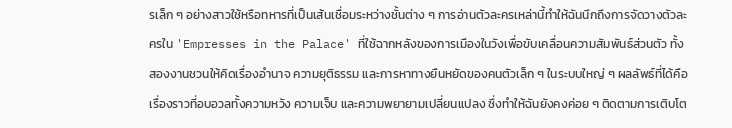รเล็ก ๆ อย่างสาวใช้หรือทหารที่เป็นเส้นเชื่อมระหว่างชั้นต่าง ๆ การอ่านตัวละครเหล่านี้ทำให้ฉันนึกถึงการจัดวางตัวละครใน 'Empresses in the Palace' ที่ใช้ฉากหลังของการเมืองในวังเพื่อขับเคลื่อนความสัมพันธ์ส่วนตัว ทั้งสองงานชวนให้คิดเรื่องอำนาจ ความยุติธรรม และการหาทางยืนหยัดของคนตัวเล็ก ๆ ในระบบใหญ่ ๆ ผลลัพธ์ที่ได้คือเรื่องราวที่อบอวลทั้งความหวัง ความเจ็บ และความพยายามเปลี่ยนแปลง ซึ่งทำให้ฉันยังคงค่อย ๆ ติดตามการเติบโต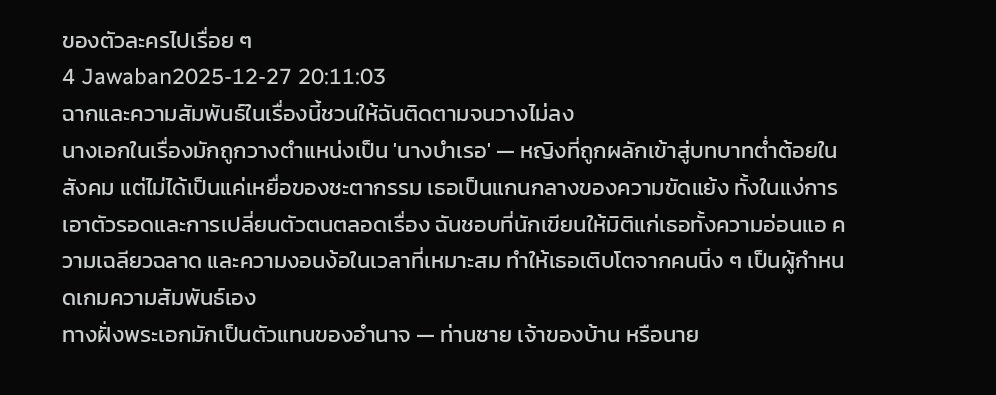ของตัวละครไปเรื่อย ๆ
4 Jawaban2025-12-27 20:11:03
ฉากและความสัมพันธ์ในเรื่องนี้ชวนให้ฉันติดตามจนวางไม่ลง
นางเอกในเรื่องมักถูกวางตำแหน่งเป็น 'นางบำเรอ' — หญิงที่ถูกผลักเข้าสู่บทบาทต่ำต้อยในสังคม แต่ไม่ได้เป็นแค่เหยื่อของชะตากรรม เธอเป็นแกนกลางของความขัดแย้ง ทั้งในแง่การเอาตัวรอดและการเปลี่ยนตัวตนตลอดเรื่อง ฉันชอบที่นักเขียนให้มิติแก่เธอทั้งความอ่อนแอ ความเฉลียวฉลาด และความงอนง้อในเวลาที่เหมาะสม ทำให้เธอเติบโตจากคนนิ่ง ๆ เป็นผู้กำหนดเกมความสัมพันธ์เอง
ทางฝั่งพระเอกมักเป็นตัวแทนของอำนาจ — ท่านชาย เจ้าของบ้าน หรือนาย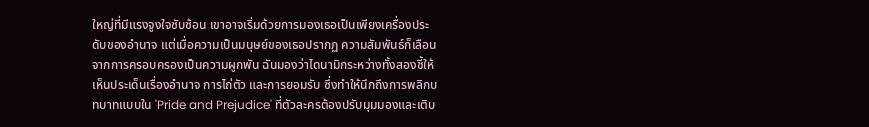ใหญ่ที่มีแรงจูงใจซับซ้อน เขาอาจเริ่มด้วยการมองเธอเป็นเพียงเครื่องประดับของอำนาจ แต่เมื่อความเป็นมนุษย์ของเธอปรากฏ ความสัมพันธ์ก็เลือนจากการครอบครองเป็นความผูกพัน ฉันมองว่าไดนามิกระหว่างทั้งสองชี้ให้เห็นประเด็นเรื่องอำนาจ การไถ่ตัว และการยอมรับ ซึ่งทำให้นึกถึงการพลิกบทบาทแบบใน 'Pride and Prejudice' ที่ตัวละครต้องปรับมุมมองและเติบ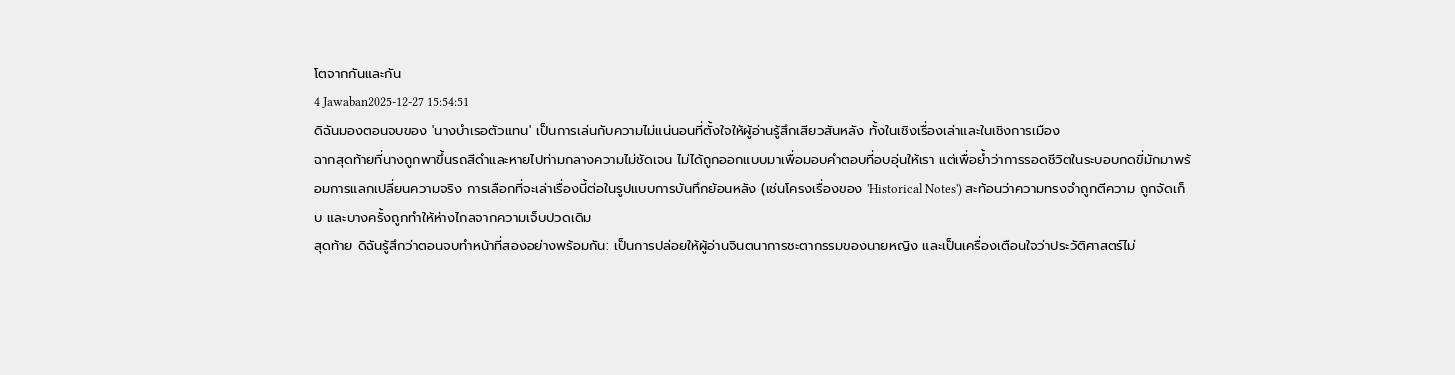โตจากกันและกัน
4 Jawaban2025-12-27 15:54:51
ดิฉันมองตอนจบของ 'นางบำเรอตัวแทน' เป็นการเล่นกับความไม่แน่นอนที่ตั้งใจให้ผู้อ่านรู้สึกเสียวสันหลัง ทั้งในเชิงเรื่องเล่าและในเชิงการเมือง
ฉากสุดท้ายที่นางถูกพาขึ้นรถสีดำและหายไปท่ามกลางความไม่ชัดเจน ไม่ได้ถูกออกแบบมาเพื่อมอบคำตอบที่อบอุ่นให้เรา แต่เพื่อย้ำว่าการรอดชีวิตในระบอบกดขี่มักมาพร้อมการแลกเปลี่ยนความจริง การเลือกที่จะเล่าเรื่องนี้ต่อในรูปแบบการบันทึกย้อนหลัง (เช่นโครงเรื่องของ 'Historical Notes') สะท้อนว่าความทรงจำถูกตีความ ถูกจัดเก็บ และบางครั้งถูกทำให้ห่างไกลจากความเจ็บปวดเดิม
สุดท้าย ดิฉันรู้สึกว่าตอนจบทำหน้าที่สองอย่างพร้อมกัน: เป็นการปล่อยให้ผู้อ่านจินตนาการชะตากรรมของนายหญิง และเป็นเครื่องเตือนใจว่าประวัติศาสตร์ไม่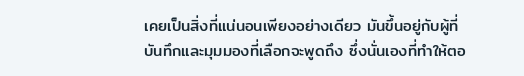เคยเป็นสิ่งที่แน่นอนเพียงอย่างเดียว มันขึ้นอยู่กับผู้ที่บันทึกและมุมมองที่เลือกจะพูดถึง ซึ่งนั่นเองที่ทำให้ตอ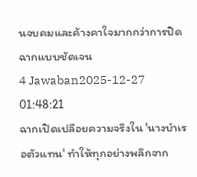นจบคมและค้างคาใจมากกว่าการปิดฉากแบบชัดเจน
4 Jawaban2025-12-27 01:48:21
ฉากเปิดเปลือยความจริงใน 'นางบำเรอตัวแทน' ทำให้ทุกอย่างพลิกจาก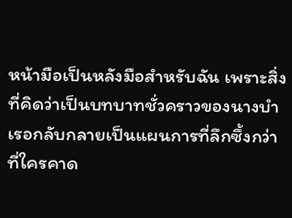หน้ามือเป็นหลังมือสำหรับฉัน เพราะสิ่งที่คิดว่าเป็นบทบาทชั่วคราวของนางบำเรอกลับกลายเป็นแผนการที่ลึกซึ้งกว่าที่ใครคาด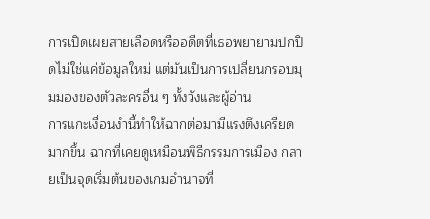การเปิดเผยสายเลือดหรืออดีตที่เธอพยายามปกปิดไม่ใช่แค่ข้อมูลใหม่ แต่มันเป็นการเปลี่ยนกรอบมุมมองของตัวละครอื่น ๆ ทั้งวังและผู้อ่าน
การแกะเงื่อนงำนี้ทำให้ฉากต่อมามีแรงตึงเครียดมากขึ้น ฉากที่เคยดูเหมือนพิธีกรรมการเมือง กลายเป็นจุดเริ่มต้นของเกมอำนาจที่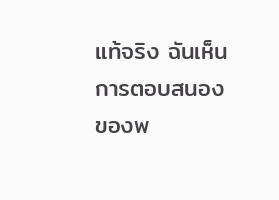แท้จริง ฉันเห็นการตอบสนองของพ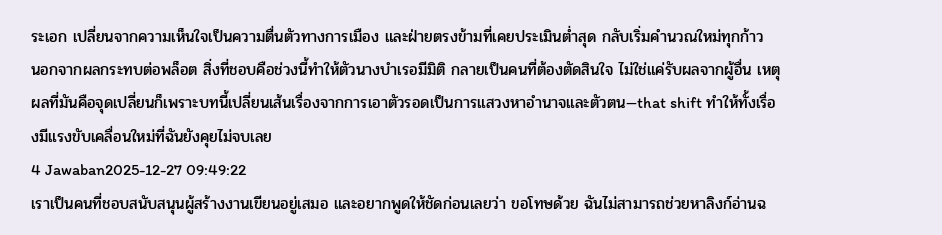ระเอก เปลี่ยนจากความเห็นใจเป็นความตื่นตัวทางการเมือง และฝ่ายตรงข้ามที่เคยประเมินต่ำสุด กลับเริ่มคำนวณใหม่ทุกก้าว
นอกจากผลกระทบต่อพล็อต สิ่งที่ชอบคือช่วงนี้ทำให้ตัวนางบำเรอมีมิติ กลายเป็นคนที่ต้องตัดสินใจ ไม่ใช่แค่รับผลจากผู้อื่น เหตุผลที่มันคือจุดเปลี่ยนก็เพราะบทนี้เปลี่ยนเส้นเรื่องจากการเอาตัวรอดเป็นการแสวงหาอำนาจและตัวตน—that shift ทำให้ทั้งเรื่องมีแรงขับเคลื่อนใหม่ที่ฉันยังคุยไม่จบเลย
4 Jawaban2025-12-27 09:49:22
เราเป็นคนที่ชอบสนับสนุนผู้สร้างงานเขียนอยู่เสมอ และอยากพูดให้ชัดก่อนเลยว่า ขอโทษด้วย ฉันไม่สามารถช่วยหาลิงก์อ่านฉ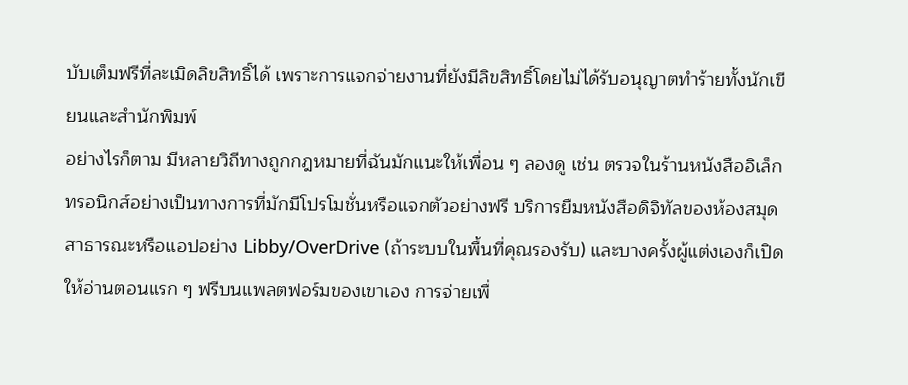บับเต็มฟรีที่ละเมิดลิขสิทธิ์ได้ เพราะการแจกจ่ายงานที่ยังมีลิขสิทธิ์โดยไม่ได้รับอนุญาตทำร้ายทั้งนักเขียนและสำนักพิมพ์
อย่างไรก็ตาม มีหลายวิถีทางถูกกฎหมายที่ฉันมักแนะให้เพื่อน ๆ ลองดู เช่น ตรวจในร้านหนังสืออิเล็กทรอนิกส์อย่างเป็นทางการที่มักมีโปรโมชั่นหรือแจกตัวอย่างฟรี บริการยืมหนังสือดิจิทัลของห้องสมุดสาธารณะหรือแอปอย่าง Libby/OverDrive (ถ้าระบบในพื้นที่คุณรองรับ) และบางครั้งผู้แต่งเองก็เปิดให้อ่านตอนแรก ๆ ฟรีบนแพลตฟอร์มของเขาเอง การจ่ายเพื่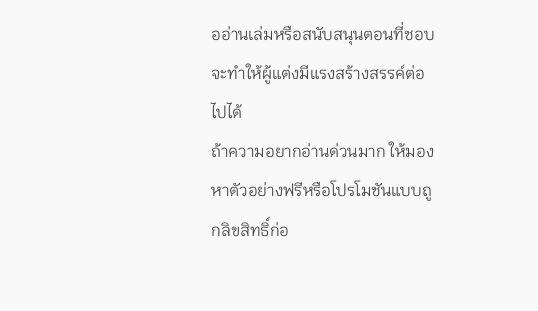ออ่านเล่มหรือสนับสนุนตอนที่ชอบจะทำให้ผู้แต่งมีแรงสร้างสรรค์ต่อไปได้
ถ้าความอยากอ่านด่วนมาก ให้มองหาตัวอย่างฟรีหรือโปรโมชันแบบถูกลิขสิทธิ์ก่อ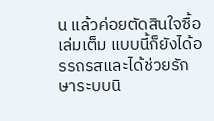น แล้วค่อยตัดสินใจซื้อเล่มเต็ม แบบนี้ก็ยังได้อรรถรสและได้ช่วยรักษาระบบนิ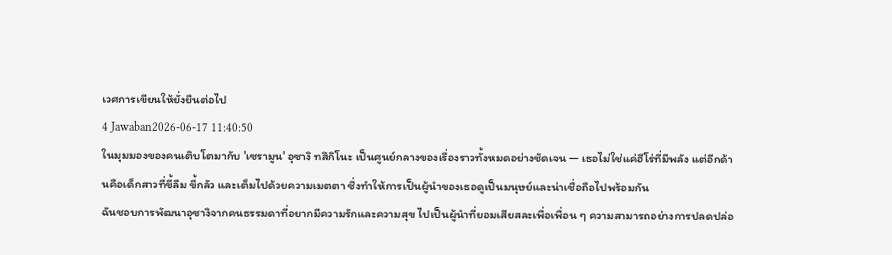เวศการเขียนให้ยั่งยืนต่อไป
4 Jawaban2026-06-17 11:40:50
ในมุมมองของคนเติบโตมากับ 'เซรามูน' อุซางิ ทสึกิโนะ เป็นศูนย์กลางของเรื่องราวทั้งหมดอย่างชัดเจน — เธอไม่ใช่แค่ฮีโร่ที่มีพลัง แต่อีกด้านคือเด็กสาวที่ขี้ลืม ขี้กลัว และเต็มไปด้วยความเมตตา ซึ่งทำให้การเป็นผู้นำของเธอดูเป็นมนุษย์และน่าเชื่อถือไปพร้อมกัน
ฉันชอบการพัฒนาอุซางิจากคนธรรมดาที่อยากมีความรักและความสุข ไปเป็นผู้นำที่ยอมเสียสละเพื่อเพื่อน ๆ ความสามารถอย่างการปลดปล่อ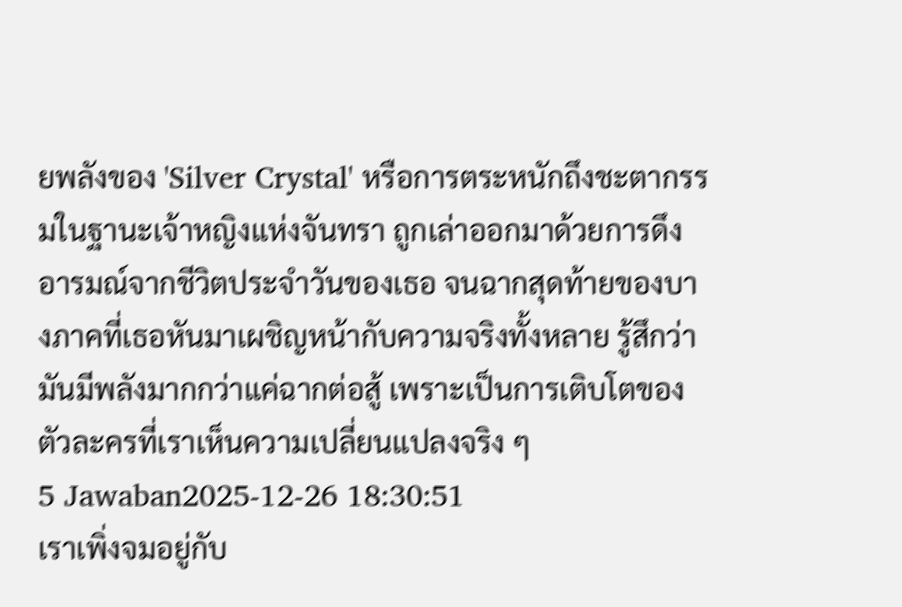ยพลังของ 'Silver Crystal' หรือการตระหนักถึงชะตากรรมในฐานะเจ้าหญิงแห่งจันทรา ถูกเล่าออกมาด้วยการดึงอารมณ์จากชีวิตประจำวันของเธอ จนฉากสุดท้ายของบางภาคที่เธอหันมาเผชิญหน้ากับความจริงทั้งหลาย รู้สึกว่ามันมีพลังมากกว่าแค่ฉากต่อสู้ เพราะเป็นการเติบโตของตัวละครที่เราเห็นความเปลี่ยนแปลงจริง ๆ
5 Jawaban2025-12-26 18:30:51
เราเพิ่งจมอยู่กับ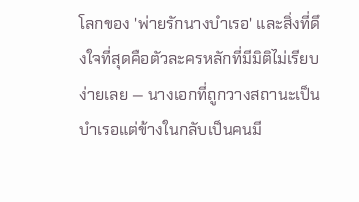โลกของ 'พ่ายรักนางบำเรอ' และสิ่งที่ดึงใจที่สุดคือตัวละครหลักที่มีมิติไม่เรียบง่ายเลย — นางเอกที่ถูกวางสถานะเป็นบำเรอแต่ข้างในกลับเป็นคนมี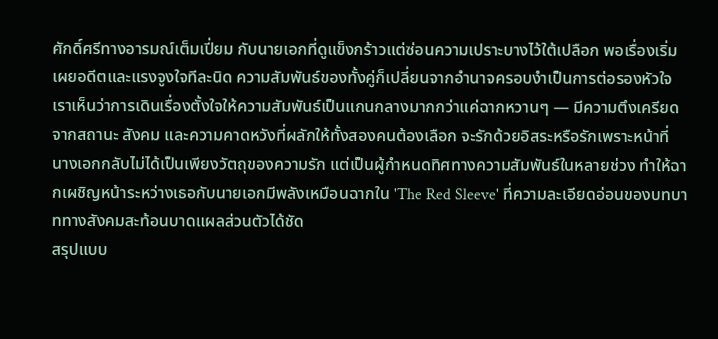ศักดิ์ศรีทางอารมณ์เต็มเปี่ยม กับนายเอกที่ดูแข็งกร้าวแต่ซ่อนความเปราะบางไว้ใต้เปลือก พอเรื่องเริ่มเผยอดีตและแรงจูงใจทีละนิด ความสัมพันธ์ของทั้งคู่ก็เปลี่ยนจากอำนาจครอบงำเป็นการต่อรองหัวใจ
เราเห็นว่าการเดินเรื่องตั้งใจให้ความสัมพันธ์เป็นแกนกลางมากกว่าแค่ฉากหวานๆ — มีความตึงเครียดจากสถานะ สังคม และความคาดหวังที่ผลักให้ทั้งสองคนต้องเลือก จะรักด้วยอิสระหรือรักเพราะหน้าที่ นางเอกกลับไม่ได้เป็นเพียงวัตถุของความรัก แต่เป็นผู้กำหนดทิศทางความสัมพันธ์ในหลายช่วง ทำให้ฉากเผชิญหน้าระหว่างเธอกับนายเอกมีพลังเหมือนฉากใน 'The Red Sleeve' ที่ความละเอียดอ่อนของบทบาททางสังคมสะท้อนบาดแผลส่วนตัวได้ชัด
สรุปแบบ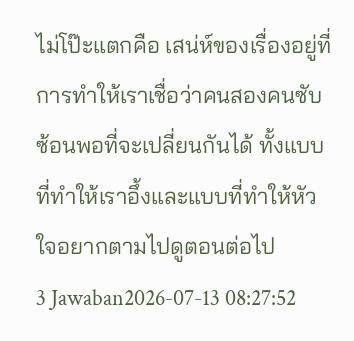ไม่โป๊ะแตกคือ เสน่ห์ของเรื่องอยู่ที่การทำให้เราเชื่อว่าคนสองคนซับซ้อนพอที่จะเปลี่ยนกันได้ ทั้งแบบที่ทำให้เราอึ้งและแบบที่ทำให้หัวใจอยากตามไปดูตอนต่อไป
3 Jawaban2026-07-13 08:27:52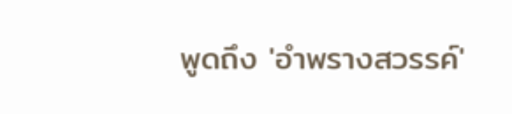พูดถึง 'อำพรางสวรรค์'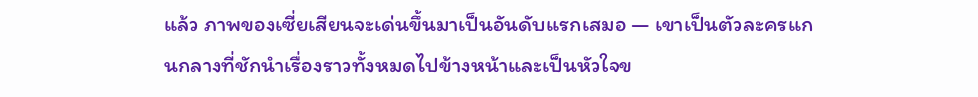แล้ว ภาพของเซี่ยเสียนจะเด่นขึ้นมาเป็นอันดับแรกเสมอ — เขาเป็นตัวละครแกนกลางที่ชักนำเรื่องราวทั้งหมดไปข้างหน้าและเป็นหัวใจข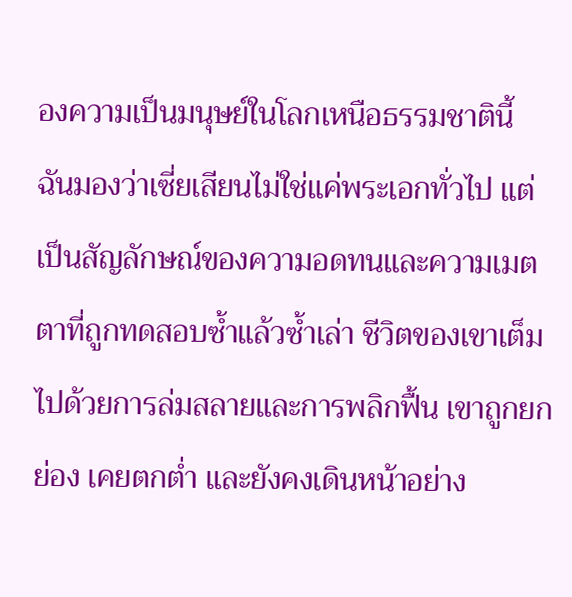องความเป็นมนุษย์ในโลกเหนือธรรมชาตินี้
ฉันมองว่าเซี่ยเสียนไม่ใช่แค่พระเอกทั่วไป แต่เป็นสัญลักษณ์ของความอดทนและความเมตตาที่ถูกทดสอบซ้ำแล้วซ้ำเล่า ชีวิตของเขาเต็มไปด้วยการล่มสลายและการพลิกฟื้น เขาถูกยกย่อง เคยตกต่ำ และยังคงเดินหน้าอย่าง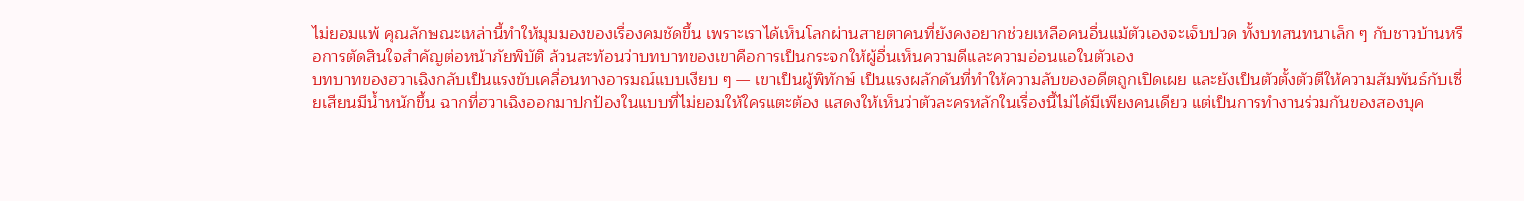ไม่ยอมแพ้ คุณลักษณะเหล่านี้ทำให้มุมมองของเรื่องคมชัดขึ้น เพราะเราได้เห็นโลกผ่านสายตาคนที่ยังคงอยากช่วยเหลือคนอื่นแม้ตัวเองจะเจ็บปวด ทั้งบทสนทนาเล็ก ๆ กับชาวบ้านหรือการตัดสินใจสำคัญต่อหน้าภัยพิบัติ ล้วนสะท้อนว่าบทบาทของเขาคือการเป็นกระจกให้ผู้อื่นเห็นความดีและความอ่อนแอในตัวเอง
บทบาทของฮวาเฉิงกลับเป็นแรงขับเคลื่อนทางอารมณ์แบบเงียบ ๆ — เขาเป็นผู้พิทักษ์ เป็นแรงผลักดันที่ทำให้ความลับของอดีตถูกเปิดเผย และยังเป็นตัวตั้งตัวตีให้ความสัมพันธ์กับเซี่ยเสียนมีน้ำหนักขึ้น ฉากที่ฮวาเฉิงออกมาปกป้องในแบบที่ไม่ยอมให้ใครแตะต้อง แสดงให้เห็นว่าตัวละครหลักในเรื่องนี้ไม่ได้มีเพียงคนเดียว แต่เป็นการทำงานร่วมกันของสองบุค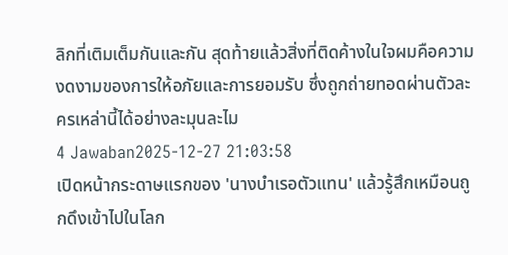ลิกที่เติมเต็มกันและกัน สุดท้ายแล้วสิ่งที่ติดค้างในใจผมคือความงดงามของการให้อภัยและการยอมรับ ซึ่งถูกถ่ายทอดผ่านตัวละครเหล่านี้ได้อย่างละมุนละไม
4 Jawaban2025-12-27 21:03:58
เปิดหน้ากระดาษแรกของ 'นางบำเรอตัวแทน' แล้วรู้สึกเหมือนถูกดึงเข้าไปในโลก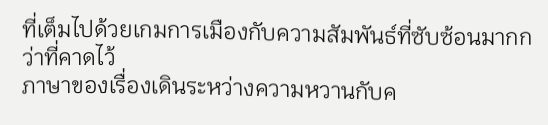ที่เต็มไปด้วยเกมการเมืองกับความสัมพันธ์ที่ซับซ้อนมากกว่าที่คาดไว้
ภาษาของเรื่องเดินระหว่างความหวานกับค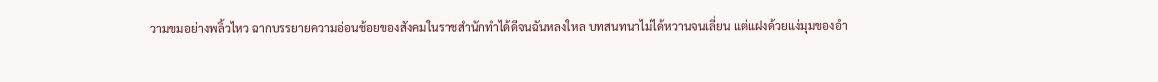วามขมอย่างพลิ้วไหว ฉากบรรยายความอ่อนช้อยของสังคมในราชสำนักทำได้ดีจนฉันหลงใหล บทสนทนาไม่ได้หวานจนเลี่ยน แต่แฝงด้วยแง่มุมของอำ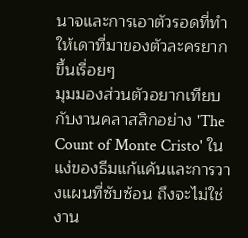นาจและการเอาตัวรอดที่ทำให้เดาที่มาของตัวละครยากขึ้นเรื่อยๆ
มุมมองส่วนตัวอยากเทียบกับงานคลาสสิกอย่าง 'The Count of Monte Cristo' ในแง่ของธีมแก้แค้นและการวางแผนที่ซับซ้อน ถึงจะไม่ใช่งาน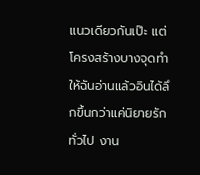แนวเดียวกันเป๊ะ แต่โครงสร้างบางจุดทำให้ฉันอ่านแล้วอินได้ลึกขึ้นกว่าแค่นิยายรักทั่วไป งาน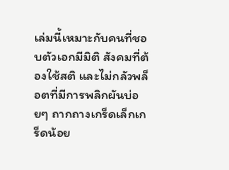เล่มนี้เหมาะกับคนที่ชอบตัวเอกมีมิติ สังคมที่ต้องใช้สติ และไม่กลัวพล็อตที่มีการพลิกผันบ่อยๆ ถากถางเกร็ดเล็กเกร็ดน้อย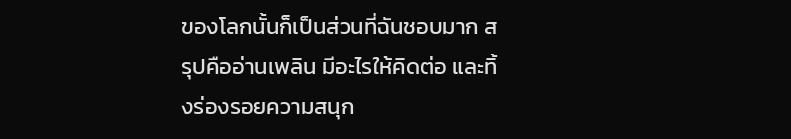ของโลกนั้นก็เป็นส่วนที่ฉันชอบมาก สรุปคืออ่านเพลิน มีอะไรให้คิดต่อ และทิ้งร่องรอยความสนุก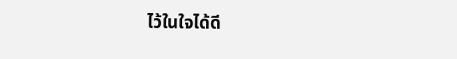ไว้ในใจได้ดี